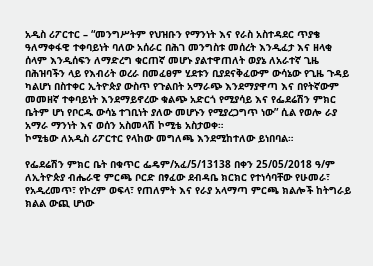አዲስ ሪፖርተር – “መንግሥትም የህዝቡን የማንነት እና የራስ አስተዳደር ጥያቄ ዓለማቀፋዊ ተቀባይነት ባለው አሰራር በሕገ መንግስቱ መሰረት እንዲፈታ እና ዘላቂ ሰላም እንዲሰፍን ለማድረግ ቁርጠኛ መሆኑ ያልተዋጠለት ወያኔ ለአራተኛ ጊዜ በሕዝባችን ላይ የእብሪት ወረራ በመፈፀም ሂደቱን ቢያደናቅፈውም ውሳኔው የጊዜ ጉዳይ ካልሆነ በስተቀር ኢትዮጵያ ውስጥ የጉልበት አማራጭ እንደማያዋጣ እና በየትኛውም መመዘኛ ተቀባይነት እንደማይኖረው ቁልጭ አድርጎ የሚያሳይ እና የፌደሬሽን ምክር ቤትም ሆነ የቦርዱ ውሳኔ ተገቢነት ያለው መሆኑን የሚያረጋግጥ ነው” ሲል የወሎ ራያ አማራ ማንነት እና ወሰን አስመላሽ ኮሚቴ አስታወቀ።
ኮሚቴው ለአዲስ ሪፖርተር የላከው መግለጫ እንደሚከተለው ይነበባል።

የፌደሬሽን ምክር ቤት በቁጥር ፌዴም/አፈ/5/13138 በቀን 25/05/2018 ዓ/ም ለኢትዮጵያ ብሔራዊ ምርጫ ቦርድ በፃፈው ደብዳቤ ክርክር የተነሳባቸው የሁመራ፣ የአዲረመጥ፣ የኮረም ወፍላ፣ የጠለምት እና የራያ አላማጣ ምርጫ ክልሎች ከትግራይ ክልል ውጪ ሆነው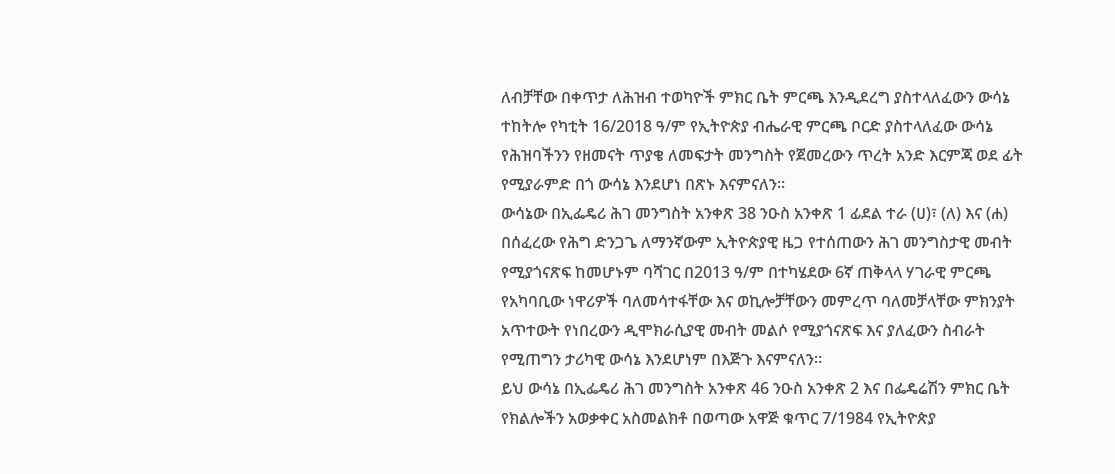ለብቻቸው በቀጥታ ለሕዝብ ተወካዮች ምክር ቤት ምርጫ እንዲደረግ ያስተላለፈውን ውሳኔ ተከትሎ የካቲት 16/2018 ዓ/ም የኢትዮጵያ ብሔራዊ ምርጫ ቦርድ ያስተላለፈው ውሳኔ የሕዝባችንን የዘመናት ጥያቄ ለመፍታት መንግስት የጀመረውን ጥረት አንድ እርምጃ ወደ ፊት የሚያራምድ በጎ ውሳኔ እንደሆነ በጽኑ እናምናለን።
ውሳኔው በኢፌዴሪ ሕገ መንግስት አንቀጽ 38 ንዑስ አንቀጽ 1 ፊደል ተራ (ሀ)፣ (ለ) እና (ሐ) በሰፈረው የሕግ ድንጋጌ ለማንኛውም ኢትዮጵያዊ ዜጋ የተሰጠውን ሕገ መንግስታዊ መብት የሚያጎናጽፍ ከመሆኑም ባሻገር በ2013 ዓ/ም በተካሄደው 6ኛ ጠቅላላ ሃገራዊ ምርጫ የአካባቢው ነዋሪዎች ባለመሳተፋቸው እና ወኪሎቻቸውን መምረጥ ባለመቻላቸው ምክንያት አጥተውት የነበረውን ዲሞክራሲያዊ መብት መልሶ የሚያጎናጽፍ እና ያለፈውን ስብራት የሚጠግን ታሪካዊ ውሳኔ እንደሆነም በእጅጉ እናምናለን፡፡
ይህ ውሳኔ በኢፌዴሪ ሕገ መንግስት አንቀጽ 46 ንዑስ አንቀጽ 2 እና በፌዴሬሽን ምክር ቤት የክልሎችን አወቃቀር አስመልክቶ በወጣው አዋጅ ቁጥር 7/1984 የኢትዮጵያ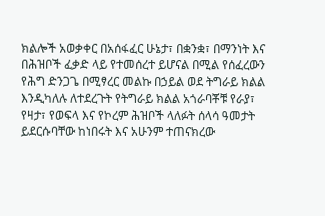ክልሎች አወቃቀር በአሰፋፈር ሁኔታ፣ በቋንቋ፣ በማንነት እና በሕዝቦች ፈቃድ ላይ የተመሰረተ ይሆናል በሚል የሰፈረውን የሕግ ድንጋጌ በሚፃረር መልኩ በኃይል ወደ ትግራይ ክልል እንዲካለሉ ለተደረጉት የትግራይ ክልል አጎራባቾቹ የራያ፣ የዛታ፣ የወፍላ እና የኮረም ሕዝቦች ላለፉት ሰላሳ ዓመታት ይደርሱባቸው ከነበሩት እና አሁንም ተጠናክረው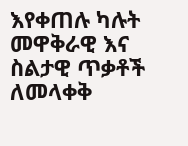እየቀጠሉ ካሉት መዋቅራዊ እና ስልታዊ ጥቃቶች ለመላቀቅ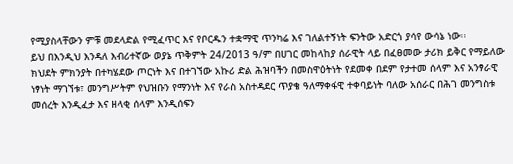የሚያስላቸውን ምቹ መደላድል የሚፈጥር እና የቦርዱን ተቋማዊ ጥንካሬ እና ገለልተኝነት ፍንትው አድርጎ ያሳየ ውሳኔ ነው፡፡
ይህ በእንዲህ እንዳለ እብሪተኛው ወያኔ ጥቅምት 24/2013 ዓ/ም በሀገር መከላከያ ሰራዊት ላይ በፈፀመው ታሪክ ይቅር የማይለው ክህደት ምክንያት በተካሄደው ጦርነት እና በተገኘው አኩሪ ድል ሕዝባችን በመስዋዕትነት የደመቀ በደም የታተመ ሰላም እና አንፃራዊ ነፃነት ማገኘቱ፣ መንግሥትም የህዝቡን የማንነት እና የራስ አስተዳደር ጥያቄ ዓለማቀፋዊ ተቀባይነት ባለው አሰራር በሕገ መንግስቱ መሰረት እንዲፈታ እና ዘላቂ ሰላም እንዲሰፍን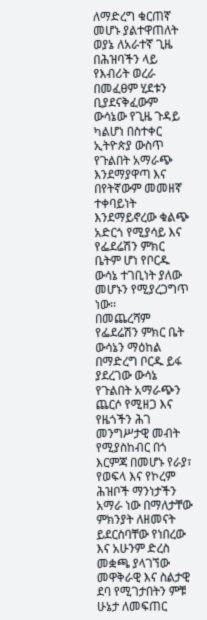ለማድረግ ቁርጠኛ መሆኑ ያልተዋጠለት ወያኔ ለአራተኛ ጊዜ በሕዝባችን ላይ የእብሪት ወረራ በመፈፀም ሂደቱን ቢያደናቅፈውም ውሳኔው የጊዜ ጉዳይ ካልሆነ በስተቀር ኢትዮጵያ ውስጥ የጉልበት አማራጭ እንደማያዋጣ እና በየትኛውም መመዘኛ ተቀባይነት እንደማይኖረው ቁልጭ አድርጎ የሚያሳይ እና የፌደሬሽን ምክር ቤትም ሆነ የቦርዱ ውሳኔ ተገቢነት ያለው መሆኑን የሚያረጋግጥ ነው፡፡
በመጨረሻም የፌደሬሽን ምክር ቤት ውሳኔን ማዕከል በማድረግ ቦርዱ ይፋ ያደረገው ውሳኔ የጉልበት አማራጭን ጨርሶ የሚዘጋ እና የዜጎችን ሕገ መንግሥታዊ መብት የሚያስከብር በጎ እርምጃ በመሆኑ የራያ፣ የወፍላ እና የኮረም ሕዝቦች ማንነታችን አማራ ነው በማለታቸው ምክንያት ለዘመናት ይደርስባቸው የነበረው እና አሁንም ድረስ መቋጫ ያላገኘው መዋቅራዊ እና ስልታዊ ደባ የሚገታበትን ምቹ ሁኔታ ለመፍጠር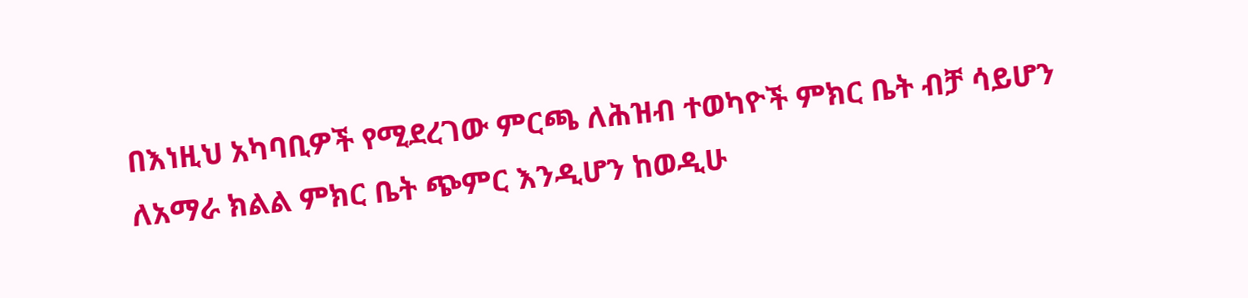በእነዚህ አካባቢዎች የሚደረገው ምርጫ ለሕዝብ ተወካዮች ምክር ቤት ብቻ ሳይሆን ለአማራ ክልል ምክር ቤት ጭምር እንዲሆን ከወዲሁ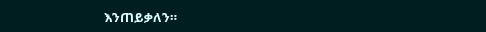እንጠይቃለን።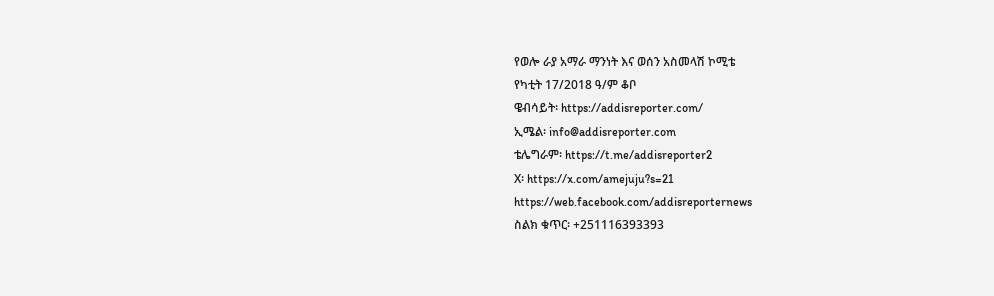የወሎ ራያ አማራ ማንነት እና ወሰን አስመላሽ ኮሚቴ
የካቲት 17/2018 ዓ/ም ቆቦ
ዌብሳይት፡ https://addisreporter.com/
ኢሜል፡ info@addisreporter.com
ቴሌግራም፡ https://t.me/addisreporter2
X፡ https://x.com/amejuju?s=21
https://web.facebook.com/addisreporternews
ስልክ ቁጥር፡ +251116393393